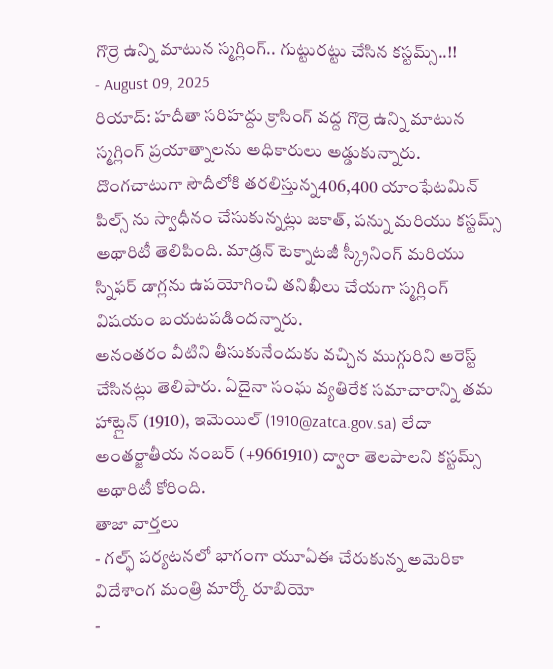గొర్రె ఉన్ని మాటున స్మగ్లింగ్.. గుట్టురట్టు చేసిన కస్టమ్స్..!!
- August 09, 2025
రియాద్: హదీతా సరిహద్దు క్రాసింగ్ వద్ద గొర్రె ఉన్ని మాటున స్మగ్లింగ్ ప్రయాత్నాలను అధికారులు అడ్డుకున్నారు. దొంగచాటుగా సౌదీలోకి తరలిస్తున్న406,400 యాంఫేటమిన్ పిల్స్ ను స్వాధీనం చేసుకున్నట్లు జకాత్, పన్ను మరియు కస్టమ్స్ అథారిటీ తెలిపింది. మాడ్రన్ టెక్నాటజీ స్క్రీనింగ్ మరియు స్నిఫర్ డాగ్లను ఉపయోగించి తనిఖీలు చేయగా స్మగ్లింగ్ విషయం బయటపడిందన్నారు.
అనంతరం వీటిని తీసుకునేందుకు వచ్చిన ముగ్గురిని అరెస్ట్ చేసినట్లు తెలిపారు. ఏదైనా సంఘ వ్యతిరేక సమాచారాన్ని తమ హాట్లైన్ (1910), ఇమెయిల్ (1910@zatca.gov.sa) లేదా అంతర్జాతీయ నంబర్ (+9661910) ద్వారా తెలపాలని కస్టమ్స్ అథారిటీ కోరింది.
తాజా వార్తలు
- గల్ఫ్ పర్యటనలో భాగంగా యూఏఈ చేరుకున్న అమెరికా విదేశాంగ మంత్రి మార్కో రూబియో
-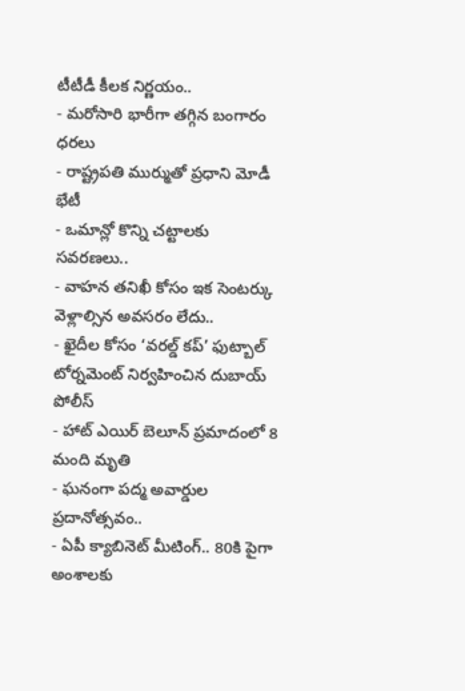టీటీడీ కీలక నిర్ణయం..
- మరోసారి భారీగా తగ్గిన బంగారం ధరలు
- రాష్ట్రపతి ముర్ముతో ప్రధాని మోడీ భేటీ
- ఒమాన్లో కొన్ని చట్టాలకు సవరణలు..
- వాహన తనిఖీ కోసం ఇక సెంటర్కు వెళ్లాల్సిన అవసరం లేదు..
- ఖైదీల కోసం ‘వరల్డ్ కప్’ ఫుట్బాల్ టోర్నమెంట్ నిర్వహించిన దుబాయ్ పోలీస్
- హాట్ ఎయిర్ బెలూన్ ప్రమాదంలో 8 మంది మృతి
- ఘనంగా పద్మ అవార్డుల ప్రదానోత్సవం..
- ఏపీ క్యాబినెట్ మీటింగ్.. 80కి పైగా అంశాలకు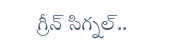గ్రీన్ సిగ్నల్..